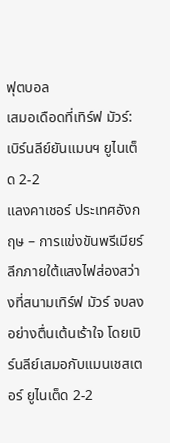ฟุตบอล
เสมอเดือดที่เทิร์ฟ มัวร์: เบิร์นลีย์ยันแมนฯ ยูไนเต็ด 2-2
แลงคาเชอร์ ประเทศอังกฤษ – การแข่งขันพรีเมียร์ลีกภายใต้แสงไฟส่องสว่างที่สนามเทิร์ฟ มัวร์ จบลงอย่างตื่นเต้นเร้าใจ โดยเบิร์นลีย์เสมอกับแมนเชสเตอร์ ยูไนเต็ด 2-2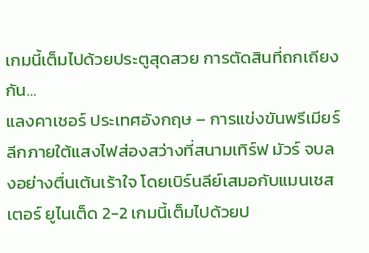เกมนี้เต็มไปด้วยประตูสุดสวย การตัดสินที่ถกเถียงกัน…
แลงคาเชอร์ ประเทศอังกฤษ – การแข่งขันพรีเมียร์ลีกภายใต้แสงไฟส่องสว่างที่สนามเทิร์ฟ มัวร์ จบลงอย่างตื่นเต้นเร้าใจ โดยเบิร์นลีย์เสมอกับแมนเชสเตอร์ ยูไนเต็ด 2-2 เกมนี้เต็มไปด้วยป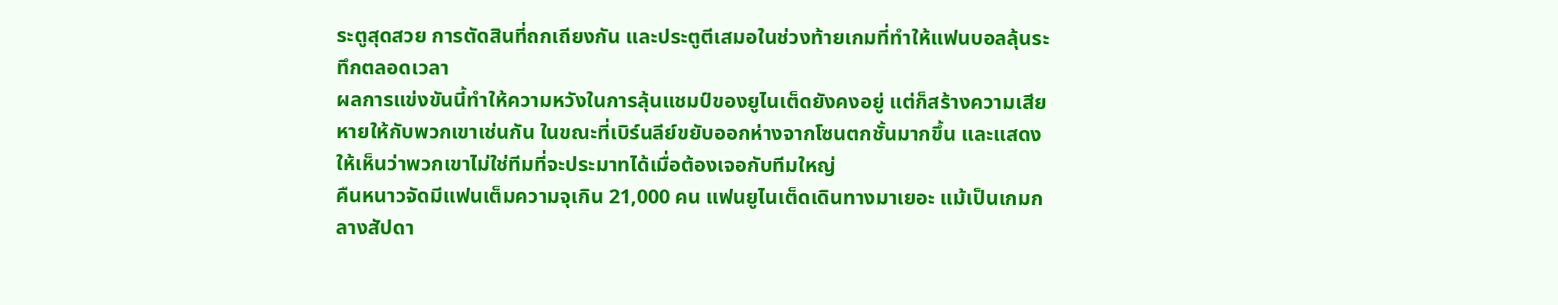ระตูสุดสวย การตัดสินที่ถกเถียงกัน และประตูตีเสมอในช่วงท้ายเกมที่ทำให้แฟนบอลลุ้นระทึกตลอดเวลา
ผลการแข่งขันนี้ทำให้ความหวังในการลุ้นแชมป์ของยูไนเต็ดยังคงอยู่ แต่ก็สร้างความเสียหายให้กับพวกเขาเช่นกัน ในขณะที่เบิร์นลีย์ขยับออกห่างจากโซนตกชั้นมากขึ้น และแสดงให้เห็นว่าพวกเขาไม่ใช่ทีมที่จะประมาทได้เมื่อต้องเจอกับทีมใหญ่
คืนหนาวจัดมีแฟนเต็มความจุเกิน 21,000 คน แฟนยูไนเต็ดเดินทางมาเยอะ แม้เป็นเกมกลางสัปดา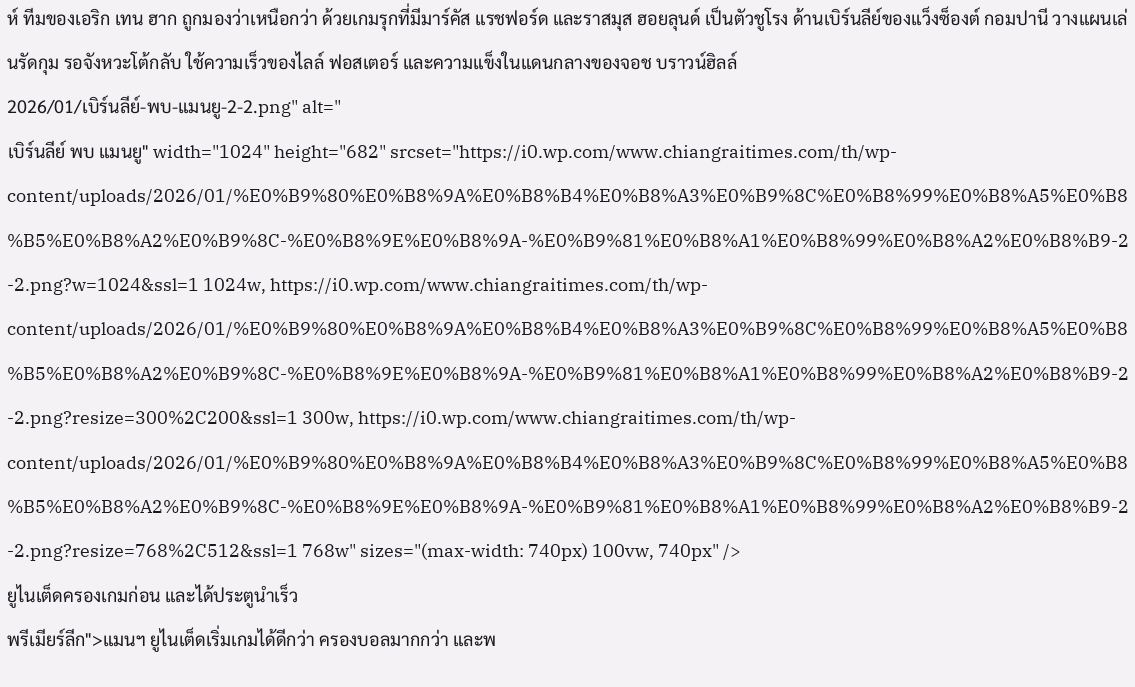ห์ ทีมของเอริก เทน ฮาก ถูกมองว่าเหนือกว่า ด้วยเกมรุกที่มีมาร์คัส แรชฟอร์ด และราสมุส ฮอยลุนด์ เป็นตัวชูโรง ด้านเบิร์นลีย์ของแว็งซ็องต์ กอมปานี วางแผนเล่นรัดกุม รอจังหวะโต้กลับ ใช้ความเร็วของไลล์ ฟอสเตอร์ และความแข็งในแดนกลางของจอช บราวน์ฮิลล์
2026/01/เบิร์นลีย์-พบ-แมนยู-2-2.png" alt="
เบิร์นลีย์ พบ แมนยู" width="1024" height="682" srcset="https://i0.wp.com/www.chiangraitimes.com/th/wp-content/uploads/2026/01/%E0%B9%80%E0%B8%9A%E0%B8%B4%E0%B8%A3%E0%B9%8C%E0%B8%99%E0%B8%A5%E0%B8%B5%E0%B8%A2%E0%B9%8C-%E0%B8%9E%E0%B8%9A-%E0%B9%81%E0%B8%A1%E0%B8%99%E0%B8%A2%E0%B8%B9-2-2.png?w=1024&ssl=1 1024w, https://i0.wp.com/www.chiangraitimes.com/th/wp-content/uploads/2026/01/%E0%B9%80%E0%B8%9A%E0%B8%B4%E0%B8%A3%E0%B9%8C%E0%B8%99%E0%B8%A5%E0%B8%B5%E0%B8%A2%E0%B9%8C-%E0%B8%9E%E0%B8%9A-%E0%B9%81%E0%B8%A1%E0%B8%99%E0%B8%A2%E0%B8%B9-2-2.png?resize=300%2C200&ssl=1 300w, https://i0.wp.com/www.chiangraitimes.com/th/wp-content/uploads/2026/01/%E0%B9%80%E0%B8%9A%E0%B8%B4%E0%B8%A3%E0%B9%8C%E0%B8%99%E0%B8%A5%E0%B8%B5%E0%B8%A2%E0%B9%8C-%E0%B8%9E%E0%B8%9A-%E0%B9%81%E0%B8%A1%E0%B8%99%E0%B8%A2%E0%B8%B9-2-2.png?resize=768%2C512&ssl=1 768w" sizes="(max-width: 740px) 100vw, 740px" />
ยูไนเต็ดครองเกมก่อน และได้ประตูนำเร็ว
พรีเมียร์ลีก">แมนฯ ยูไนเต็ดเริ่มเกมได้ดีกว่า ครองบอลมากกว่า และพ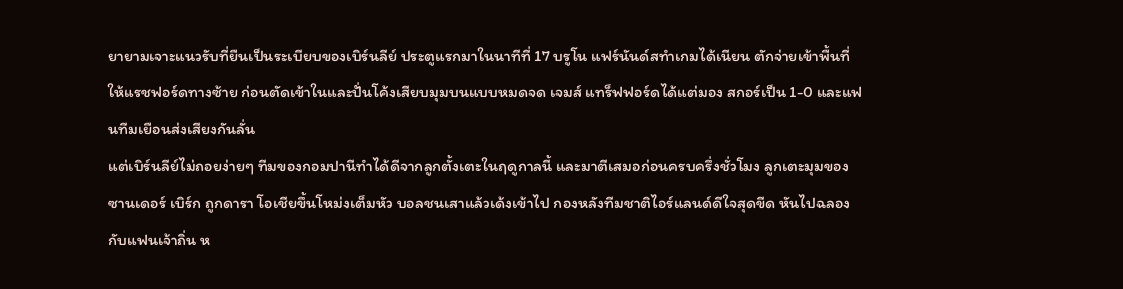ยายามเจาะแนวรับที่ยืนเป็นระเบียบของเบิร์นลีย์ ประตูแรกมาในนาทีที่ 17 บรูโน แฟร์นันด์สทำเกมได้เนียน ตักจ่ายเข้าพื้นที่ให้แรชฟอร์ดทางซ้าย ก่อนตัดเข้าในและปั่นโค้งเสียบมุมบนแบบหมดจด เจมส์ แทร็ฟฟอร์ดได้แต่มอง สกอร์เป็น 1-0 และแฟนทีมเยือนส่งเสียงกันลั่น
แต่เบิร์นลีย์ไม่ถอยง่ายๆ ทีมของกอมปานีทำได้ดีจากลูกตั้งเตะในฤดูกาลนี้ และมาตีเสมอก่อนครบครึ่งชั่วโมง ลูกเตะมุมของซานเดอร์ เบิร์ก ถูกดารา โอเชียขึ้นโหม่งเต็มหัว บอลชนเสาแล้วเด้งเข้าไป กองหลังทีมชาติไอร์แลนด์ดีใจสุดขีด หันไปฉลองกับแฟนเจ้าถิ่น ห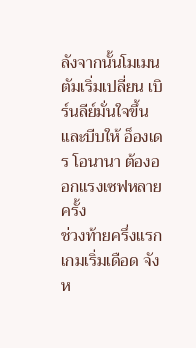ลังจากนั้นโมเมนตัมเริ่มเปลี่ยน เบิร์นลีย์มั่นใจขึ้น และบีบให้ อ็องเดร โอนานา ต้องออกแรงเซฟหลายครั้ง
ช่วงท้ายครึ่งแรกเกมเริ่มเดือด จังห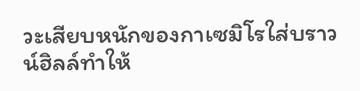วะเสียบหนักของกาเซมิโรใส่บราวน์ฮิลล์ทำให้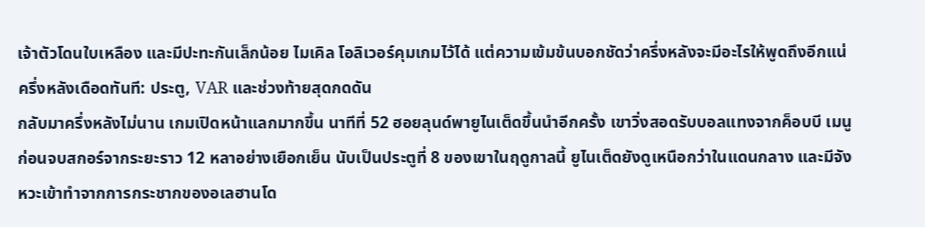เจ้าตัวโดนใบเหลือง และมีปะทะกันเล็กน้อย ไมเคิล โอลิเวอร์คุมเกมไว้ได้ แต่ความเข้มข้นบอกชัดว่าครึ่งหลังจะมีอะไรให้พูดถึงอีกแน่
ครึ่งหลังเดือดทันที: ประตู, VAR และช่วงท้ายสุดกดดัน
กลับมาครึ่งหลังไม่นาน เกมเปิดหน้าแลกมากขึ้น นาทีที่ 52 ฮอยลุนด์พายูไนเต็ดขึ้นนำอีกครั้ง เขาวิ่งสอดรับบอลแทงจากค็อบบี เมนู ก่อนจบสกอร์จากระยะราว 12 หลาอย่างเยือกเย็น นับเป็นประตูที่ 8 ของเขาในฤดูกาลนี้ ยูไนเต็ดยังดูเหนือกว่าในแดนกลาง และมีจังหวะเข้าทำจากการกระชากของอเลฮานโด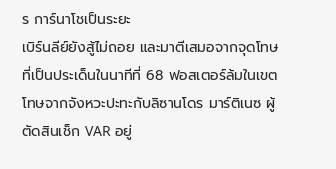ร การ์นาโชเป็นระยะ
เบิร์นลีย์ยังสู้ไม่ถอย และมาตีเสมอจากจุดโทษที่เป็นประเด็นในนาทีที่ 68 ฟอสเตอร์ล้มในเขตโทษจากจังหวะปะทะกับลิซานโดร มาร์ติเนซ ผู้ตัดสินเช็ก VAR อยู่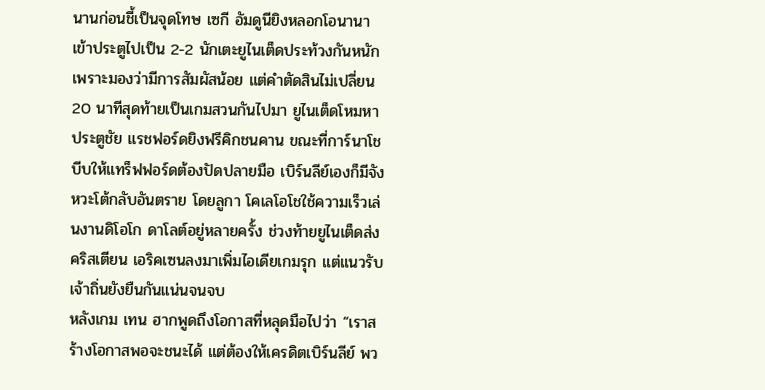นานก่อนชี้เป็นจุดโทษ เซกี อัมดูนียิงหลอกโอนานาเข้าประตูไปเป็น 2-2 นักเตะยูไนเต็ดประท้วงกันหนัก เพราะมองว่ามีการสัมผัสน้อย แต่คำตัดสินไม่เปลี่ยน
20 นาทีสุดท้ายเป็นเกมสวนกันไปมา ยูไนเต็ดโหมหาประตูชัย แรชฟอร์ดยิงฟรีคิกชนคาน ขณะที่การ์นาโชบีบให้แทร็ฟฟอร์ดต้องปัดปลายมือ เบิร์นลีย์เองก็มีจังหวะโต้กลับอันตราย โดยลูกา โคเลโอโชใช้ความเร็วเล่นงานดิโอโก ดาโลต์อยู่หลายครั้ง ช่วงท้ายยูไนเต็ดส่งคริสเตียน เอริคเซนลงมาเพิ่มไอเดียเกมรุก แต่แนวรับเจ้าถิ่นยังยืนกันแน่นจนจบ
หลังเกม เทน ฮากพูดถึงโอกาสที่หลุดมือไปว่า “เราสร้างโอกาสพอจะชนะได้ แต่ต้องให้เครดิตเบิร์นลีย์ พว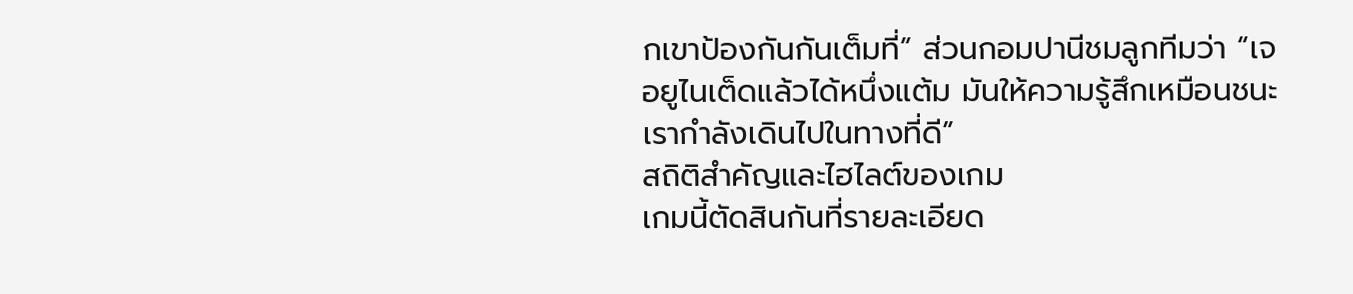กเขาป้องกันกันเต็มที่” ส่วนกอมปานีชมลูกทีมว่า “เจอยูไนเต็ดแล้วได้หนึ่งแต้ม มันให้ความรู้สึกเหมือนชนะ เรากำลังเดินไปในทางที่ดี”
สถิติสำคัญและไฮไลต์ของเกม
เกมนี้ตัดสินกันที่รายละเอียด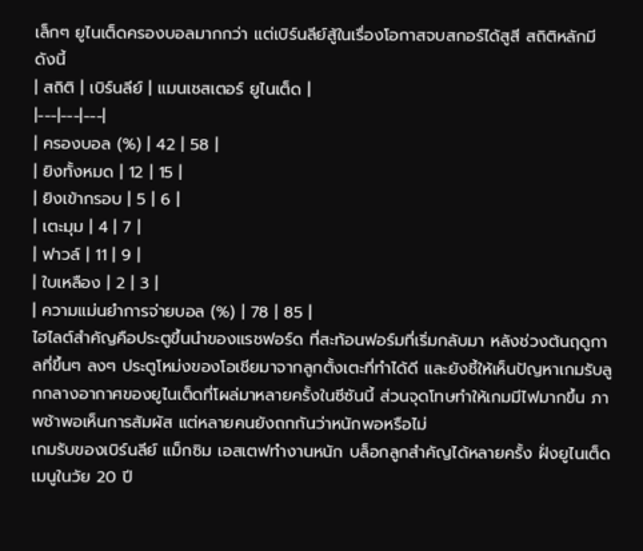เล็กๆ ยูไนเต็ดครองบอลมากกว่า แต่เบิร์นลีย์สู้ในเรื่องโอกาสจบสกอร์ได้สูสี สถิติหลักมีดังนี้
| สถิติ | เบิร์นลีย์ | แมนเชสเตอร์ ยูไนเต็ด |
|---|---|---|
| ครองบอล (%) | 42 | 58 |
| ยิงทั้งหมด | 12 | 15 |
| ยิงเข้ากรอบ | 5 | 6 |
| เตะมุม | 4 | 7 |
| ฟาวล์ | 11 | 9 |
| ใบเหลือง | 2 | 3 |
| ความแม่นยำการจ่ายบอล (%) | 78 | 85 |
ไฮไลต์สำคัญคือประตูขึ้นนำของแรชฟอร์ด ที่สะท้อนฟอร์มที่เริ่มกลับมา หลังช่วงต้นฤดูกาลที่ขึ้นๆ ลงๆ ประตูโหม่งของโอเชียมาจากลูกตั้งเตะที่ทำได้ดี และยังชี้ให้เห็นปัญหาเกมรับลูกกลางอากาศของยูไนเต็ดที่โผล่มาหลายครั้งในซีซันนี้ ส่วนจุดโทษทำให้เกมมีไฟมากขึ้น ภาพช้าพอเห็นการสัมผัส แต่หลายคนยังถกกันว่าหนักพอหรือไม่
เกมรับของเบิร์นลีย์ แม็กซิม เอสเตฟทำงานหนัก บล็อกลูกสำคัญได้หลายครั้ง ฝั่งยูไนเต็ด เมนูในวัย 20 ปี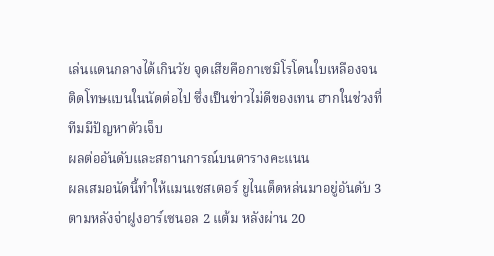เล่นแดนกลางได้เกินวัย จุดเสียคือกาเซมิโรโดนใบเหลืองจนติดโทษแบนในนัดต่อไป ซึ่งเป็นข่าวไม่ดีของเทน ฮากในช่วงที่ทีมมีปัญหาตัวเจ็บ
ผลต่ออันดับและสถานการณ์บนตารางคะแนน
ผลเสมอนัดนี้ทำให้แมนเชสเตอร์ ยูไนเต็ดหล่นมาอยู่อันดับ 3 ตามหลังจ่าฝูงอาร์เซนอล 2 แต้ม หลังผ่าน 20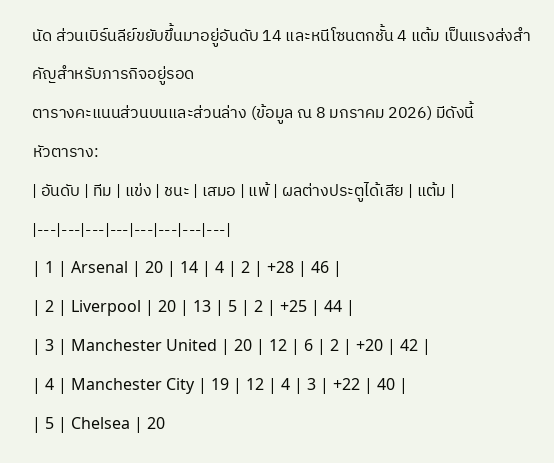นัด ส่วนเบิร์นลีย์ขยับขึ้นมาอยู่อันดับ 14 และหนีโซนตกชั้น 4 แต้ม เป็นแรงส่งสำคัญสำหรับภารกิจอยู่รอด
ตารางคะแนนส่วนบนและส่วนล่าง (ข้อมูล ณ 8 มกราคม 2026) มีดังนี้
หัวตาราง:
| อันดับ | ทีม | แข่ง | ชนะ | เสมอ | แพ้ | ผลต่างประตูได้เสีย | แต้ม |
|---|---|---|---|---|---|---|---|
| 1 | Arsenal | 20 | 14 | 4 | 2 | +28 | 46 |
| 2 | Liverpool | 20 | 13 | 5 | 2 | +25 | 44 |
| 3 | Manchester United | 20 | 12 | 6 | 2 | +20 | 42 |
| 4 | Manchester City | 19 | 12 | 4 | 3 | +22 | 40 |
| 5 | Chelsea | 20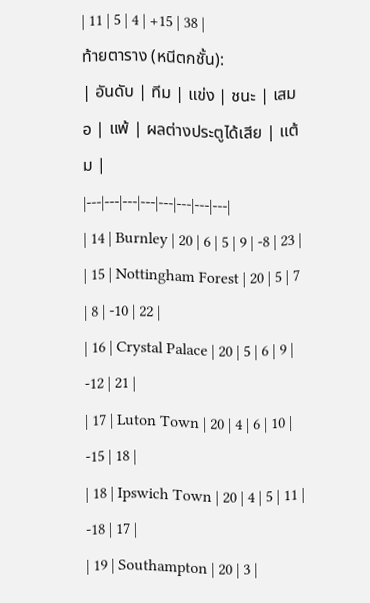| 11 | 5 | 4 | +15 | 38 |
ท้ายตาราง (หนีตกชั้น):
| อันดับ | ทีม | แข่ง | ชนะ | เสมอ | แพ้ | ผลต่างประตูได้เสีย | แต้ม |
|---|---|---|---|---|---|---|---|
| 14 | Burnley | 20 | 6 | 5 | 9 | -8 | 23 |
| 15 | Nottingham Forest | 20 | 5 | 7 | 8 | -10 | 22 |
| 16 | Crystal Palace | 20 | 5 | 6 | 9 | -12 | 21 |
| 17 | Luton Town | 20 | 4 | 6 | 10 | -15 | 18 |
| 18 | Ipswich Town | 20 | 4 | 5 | 11 | -18 | 17 |
| 19 | Southampton | 20 | 3 |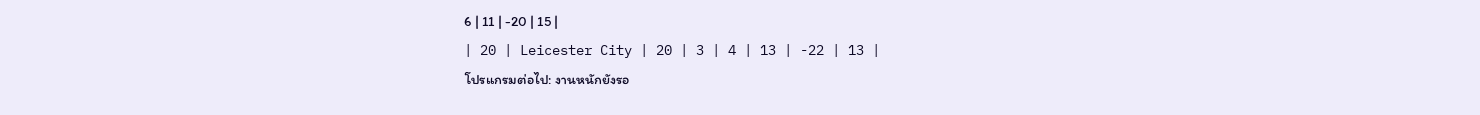6 | 11 | -20 | 15 |
| 20 | Leicester City | 20 | 3 | 4 | 13 | -22 | 13 |
โปรแกรมต่อไป: งานหนักยังรอ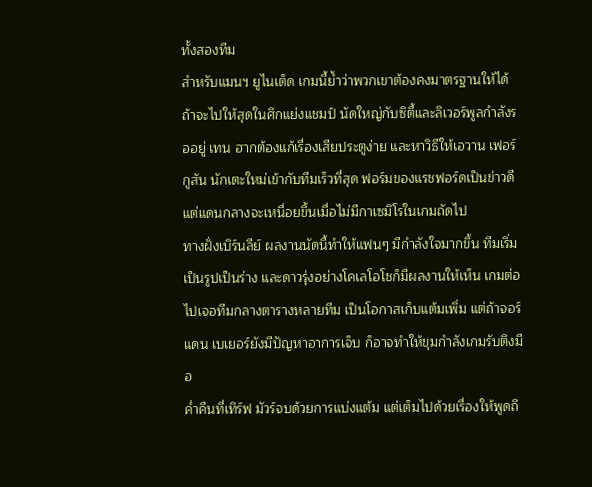ทั้งสองทีม
สำหรับแมนฯ ยูไนเต็ด เกมนี้ย้ำว่าพวกเขาต้องคงมาตรฐานให้ได้ ถ้าจะไปให้สุดในศึกแย่งแชมป์ นัดใหญ่กับซิตี้และลิเวอร์พูลกำลังรออยู่ เทน ฮากต้องแก้เรื่องเสียประตูง่าย และหาวิธีให้เอวาน เฟอร์กูสัน นักเตะใหม่เข้ากับทีมเร็วที่สุด ฟอร์มของแรชฟอร์ดเป็นข่าวดี แต่แดนกลางจะเหนื่อยขึ้นเมื่อไม่มีกาเซมิโรในเกมถัดไป
ทางฝั่งเบิร์นลีย์ ผลงานนัดนี้ทำให้แฟนๆ มีกำลังใจมากขึ้น ทีมเริ่มเป็นรูปเป็นร่าง และดาวรุ่งอย่างโคเลโอโชก็มีผลงานให้เห็น เกมต่อไปเจอทีมกลางตารางหลายทีม เป็นโอกาสเก็บแต้มเพิ่ม แต่ถ้าจอร์แดน เบเยอร์ยังมีปัญหาอาการเจ็บ ก็อาจทำให้ขุมกำลังเกมรับตึงมือ
ค่ำคืนที่เทิร์ฟ มัวร์จบด้วยการแบ่งแต้ม แต่เต็มไปด้วยเรื่องให้พูดถึ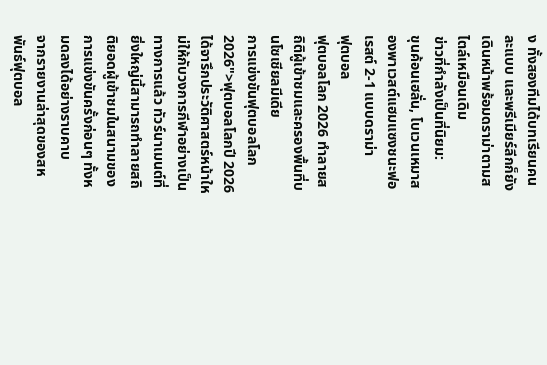ง ทั้งสองทีมได้บทเรียนคนละแบบ และพรีเมียร์ลีกก็ยังเดินหน้าพร้อมดราม่าตามสไตล์เหมือนเดิม
ข่าวที่กำลังเป็นที่นิยม:
ขุนค้อนเฮลั่น, โบเวนเหมาสองพาเวสต์แฮมแซงชนะฟอเรสต์ 2-1 แบบดราม่า
ฟุตบอล
ฟุตบอลโลก 2026 ทำลายสถิติผู้เข้าชมและครองพื้นที่บนโซเชียลมีเดีย
การแข่งขันฟุตบอลโลก 2026">ฟุตบอลโลกปี 2026 ได้จารึกประวัติศาสตร์หน้าใหม่ให้กับวงการกีฬาอย่างเป็นทางการแล้ว ทัวร์นาเมนต์ที่ยิ่งใหญ่นี้สามารถทำลายสถิติยอดผู้เข้าชมในสนามของการแข่งขันครั้งก่อนๆ ทั้งหมดลงได้อย่างราบคาบ
จากรายงานล่าสุดของสหพันธ์ฟุตบอล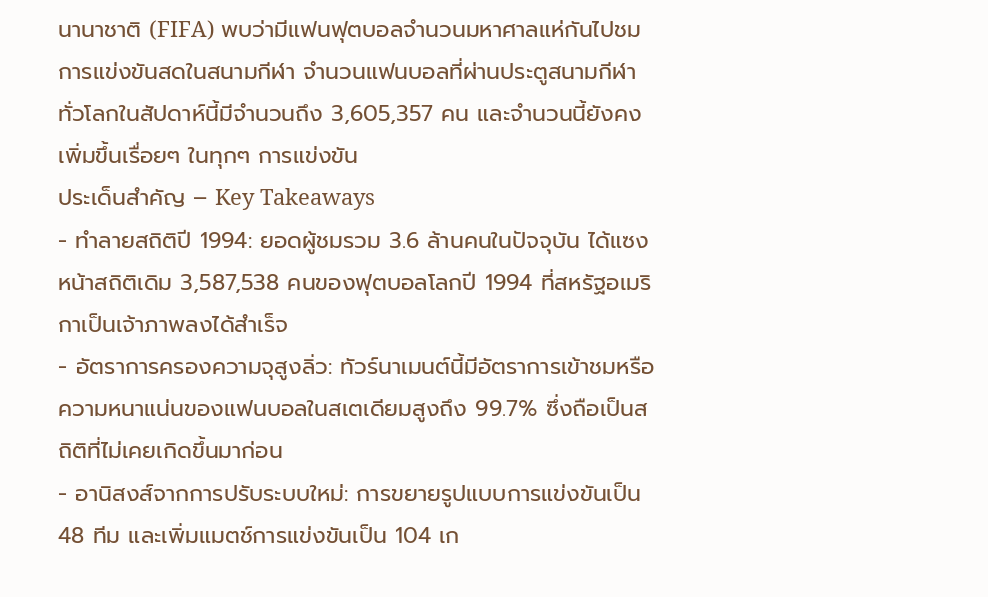นานาชาติ (FIFA) พบว่ามีแฟนฟุตบอลจำนวนมหาศาลแห่กันไปชมการแข่งขันสดในสนามกีฬา จำนวนแฟนบอลที่ผ่านประตูสนามกีฬาทั่วโลกในสัปดาห์นี้มีจำนวนถึง 3,605,357 คน และจำนวนนี้ยังคงเพิ่มขึ้นเรื่อยๆ ในทุกๆ การแข่งขัน
ประเด็นสำคัญ – Key Takeaways
- ทำลายสถิติปี 1994: ยอดผู้ชมรวม 3.6 ล้านคนในปัจจุบัน ได้แซงหน้าสถิติเดิม 3,587,538 คนของฟุตบอลโลกปี 1994 ที่สหรัฐอเมริกาเป็นเจ้าภาพลงได้สำเร็จ
- อัตราการครองความจุสูงลิ่ว: ทัวร์นาเมนต์นี้มีอัตราการเข้าชมหรือความหนาแน่นของแฟนบอลในสเตเดียมสูงถึง 99.7% ซึ่งถือเป็นสถิติที่ไม่เคยเกิดขึ้นมาก่อน
- อานิสงส์จากการปรับระบบใหม่: การขยายรูปแบบการแข่งขันเป็น 48 ทีม และเพิ่มแมตช์การแข่งขันเป็น 104 เก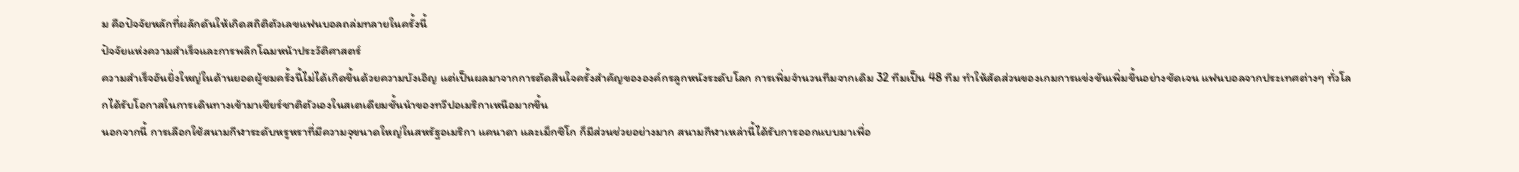ม คือปัจจัยหลักที่ผลักดันให้เกิดสถิติตัวเลขแฟนบอลถล่มทลายในครั้งนี้
ปัจจัยแห่งความสำเร็จและการพลิกโฉมหน้าประวัติศาสตร์
ความสำเร็จอันยิ่งใหญ่ในด้านยอดผู้ชมครั้งนี้ไม่ได้เกิดขึ้นด้วยความบังเอิญ แต่เป็นผลมาจากการตัดสินใจครั้งสำคัญขององค์กรลูกหนังระดับโลก การเพิ่มจำนวนทีมจากเดิม 32 ทีมเป็น 48 ทีม ทำให้สัดส่วนของเกมการแข่งขันเพิ่มขึ้นอย่างชัดเจน แฟนบอลจากประเทศต่างๆ ทั่วโลกได้รับโอกาสในการเดินทางเข้ามาเชียร์ชาติตัวเองในสเตเดียมชั้นนำของทวีปอเมริกาเหนือมากขึ้น
นอกจากนี้ การเลือกใช้สนามกีฬาระดับหรูหราที่มีความจุขนาดใหญ่ในสหรัฐอเมริกา แคนาดา และเม็กซิโก ก็มีส่วนช่วยอย่างมาก สนามกีฬาเหล่านี้ได้รับการออกแบบมาเพื่อ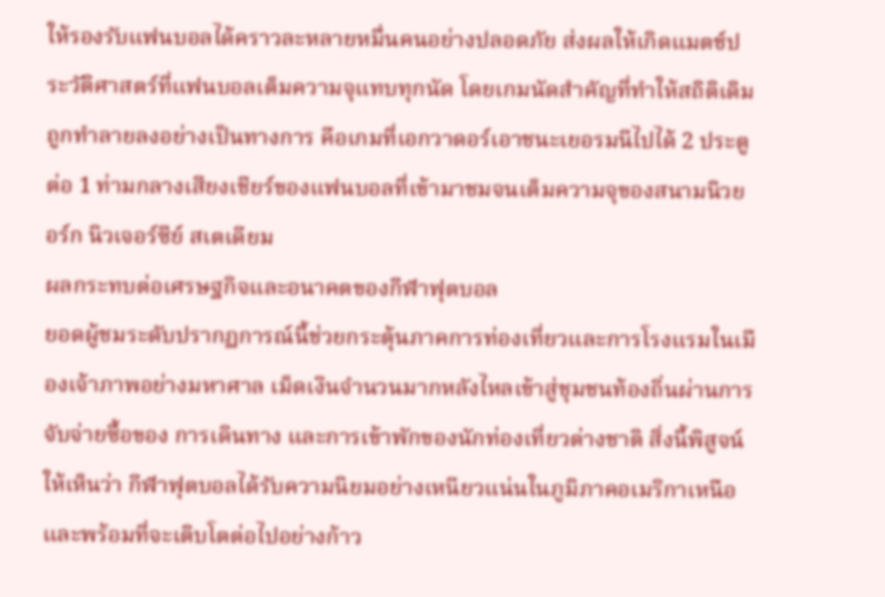ให้รองรับแฟนบอลได้คราวละหลายหมื่นคนอย่างปลอดภัย ส่งผลให้เกิดแมตช์ประวัติศาสตร์ที่แฟนบอลเต็มความจุแทบทุกนัด โดยเกมนัดสำคัญที่ทำให้สถิติเดิมถูกทำลายลงอย่างเป็นทางการ คือเกมที่เอกวาดอร์เอาชนะเยอรมนีไปได้ 2 ประตูต่อ 1 ท่ามกลางเสียงเชียร์ของแฟนบอลที่เข้ามาชมจนเต็มความจุของสนามนิวยอร์ก นิวเจอร์ซีย์ สเตเดียม
ผลกระทบต่อเศรษฐกิจและอนาคตของกีฬาฟุตบอล
ยอดผู้ชมระดับปรากฏการณ์นี้ช่วยกระตุ้นภาคการท่องเที่ยวและการโรงแรมในเมืองเจ้าภาพอย่างมหาศาล เม็ดเงินจำนวนมากหลังไหลเข้าสู่ชุมชนท้องถิ่นผ่านการจับจ่ายซื้อของ การเดินทาง และการเข้าพักของนักท่องเที่ยวต่างชาติ สิ่งนี้พิสูจน์ให้เห็นว่า กีฬาฟุตบอลได้รับความนิยมอย่างเหนียวแน่นในภูมิภาคอเมริกาเหนือ และพร้อมที่จะเติบโตต่อไปอย่างก้าว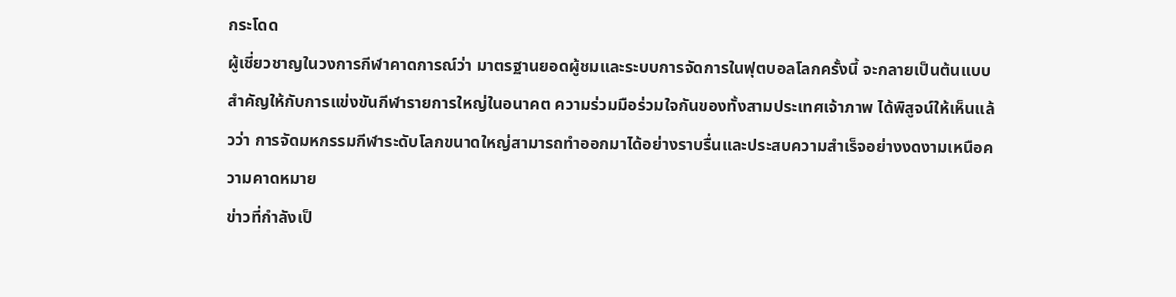กระโดด
ผู้เชี่ยวชาญในวงการกีฬาคาดการณ์ว่า มาตรฐานยอดผู้ชมและระบบการจัดการในฟุตบอลโลกครั้งนี้ จะกลายเป็นต้นแบบสำคัญให้กับการแข่งขันกีฬารายการใหญ่ในอนาคต ความร่วมมือร่วมใจกันของทั้งสามประเทศเจ้าภาพ ได้พิสูจน์ให้เห็นแล้วว่า การจัดมหกรรมกีฬาระดับโลกขนาดใหญ่สามารถทำออกมาได้อย่างราบรื่นและประสบความสำเร็จอย่างงดงามเหนือความคาดหมาย
ข่าวที่กำลังเป็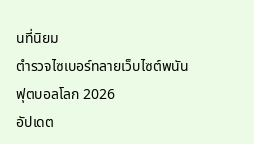นที่นิยม
ตำรวจไซเบอร์ทลายเว็บไซต์พนันฟุตบอลโลก 2026
อัปเดต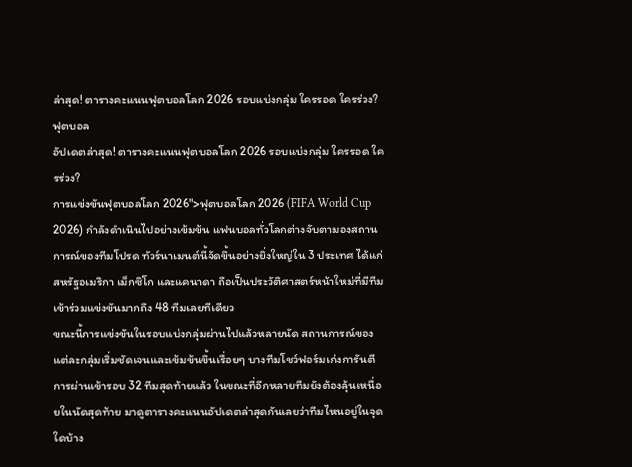ล่าสุด! ตารางคะแนนฟุตบอลโลก 2026 รอบแบ่งกลุ่ม ใครรอด ใครร่วง?
ฟุตบอล
อัปเดตล่าสุด! ตารางคะแนนฟุตบอลโลก 2026 รอบแบ่งกลุ่ม ใครรอด ใครร่วง?
การแข่งขันฟุตบอลโลก 2026">ฟุตบอลโลก 2026 (FIFA World Cup 2026) กำลังดำเนินไปอย่างเข้มข้น แฟนบอลทั่วโลกต่างจับตามองสถานการณ์ของทีมโปรด ทัวร์นาเมนต์นี้จัดขึ้นอย่างยิ่งใหญ่ใน 3 ประเทศ ได้แก่ สหรัฐอเมริกา เม็กซิโก และแคนาดา ถือเป็นประวัติศาสตร์หน้าใหม่ที่มีทีมเข้าร่วมแข่งขันมากถึง 48 ทีมเลยทีเดียว
ขณะนี้การแข่งขันในรอบแบ่งกลุ่มผ่านไปแล้วหลายนัด สถานการณ์ของแต่ละกลุ่มเริ่มชัดเจนและเข้มข้นขึ้นเรื่อยๆ บางทีมโชว์ฟอร์มเก่งการันตีการผ่านเข้ารอบ 32 ทีมสุดท้ายแล้ว ในขณะที่อีกหลายทีมยังต้องลุ้นเหนื่อยในนัดสุดท้าย มาดูตารางคะแนนอัปเดตล่าสุดกันเลยว่าทีมไหนอยู่ในจุดใดบ้าง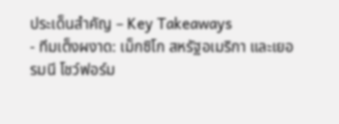ประเด็นสำคัญ – Key Takeaways
- ทีมเต็งผงาด: เม็กซิโก สหรัฐอเมริกา และเยอรมนี โชว์ฟอร์ม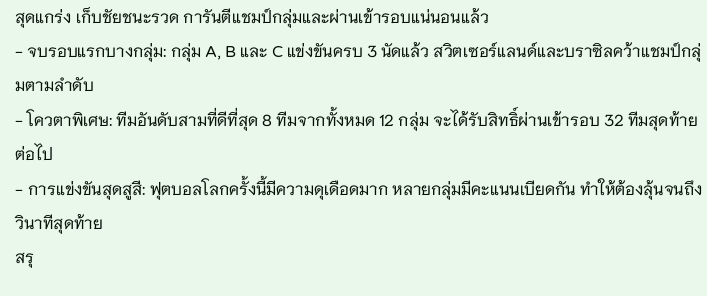สุดแกร่ง เก็บชัยชนะรวด การันตีแชมป์กลุ่มและผ่านเข้ารอบแน่นอนแล้ว
- จบรอบแรกบางกลุ่ม: กลุ่ม A, B และ C แข่งขันครบ 3 นัดแล้ว สวิตเซอร์แลนด์และบราซิลคว้าแชมป์กลุ่มตามลำดับ
- โควตาพิเศษ: ทีมอันดับสามที่ดีที่สุด 8 ทีมจากทั้งหมด 12 กลุ่ม จะได้รับสิทธิ์ผ่านเข้ารอบ 32 ทีมสุดท้ายต่อไป
- การแข่งขันสุดสูสี: ฟุตบอลโลกครั้งนี้มีความดุเดือดมาก หลายกลุ่มมีคะแนนเบียดกัน ทำให้ต้องลุ้นจนถึงวินาทีสุดท้าย
สรุ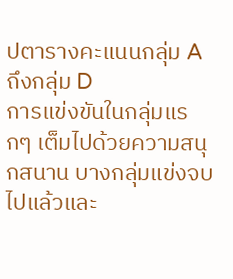ปตารางคะแนนกลุ่ม A ถึงกลุ่ม D
การแข่งขันในกลุ่มแรกๆ เต็มไปด้วยความสนุกสนาน บางกลุ่มแข่งจบไปแล้วและ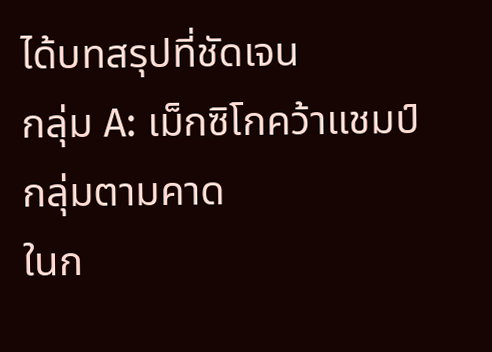ได้บทสรุปที่ชัดเจน
กลุ่ม A: เม็กซิโกคว้าแชมป์กลุ่มตามคาด
ในก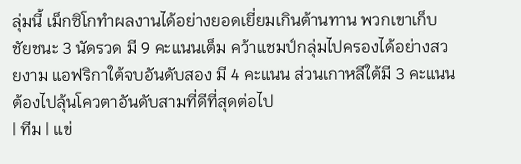ลุ่มนี้ เม็กซิโกทำผลงานได้อย่างยอดเยี่ยมเกินต้านทาน พวกเขาเก็บชัยชนะ 3 นัดรวด มี 9 คะแนนเต็ม คว้าแชมป์กลุ่มไปครองได้อย่างสวยงาม แอฟริกาใต้จบอันดับสอง มี 4 คะแนน ส่วนเกาหลีใต้มี 3 คะแนน ต้องไปลุ้นโควตาอันดับสามที่ดีที่สุดต่อไป
| ทีม | แข่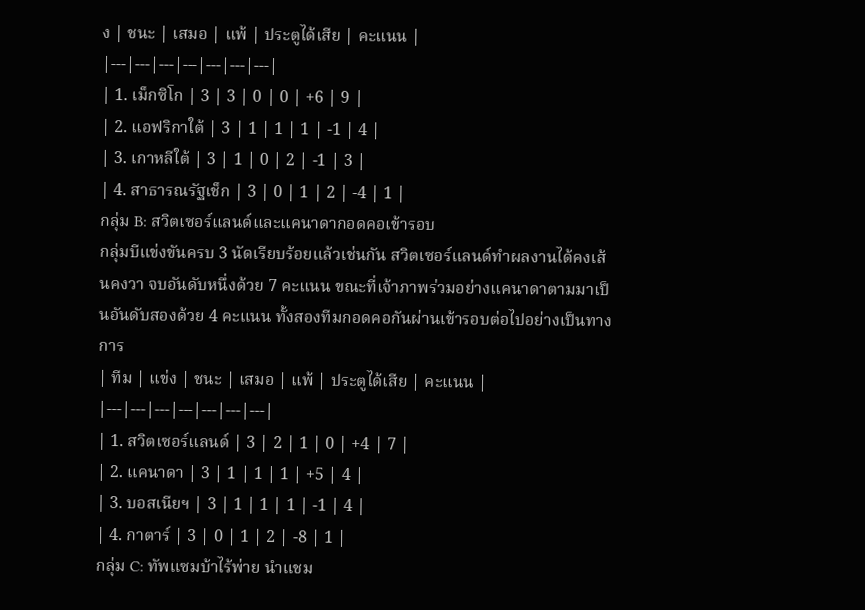ง | ชนะ | เสมอ | แพ้ | ประตูได้เสีย | คะแนน |
|---|---|---|---|---|---|---|
| 1. เม็กซิโก | 3 | 3 | 0 | 0 | +6 | 9 |
| 2. แอฟริกาใต้ | 3 | 1 | 1 | 1 | -1 | 4 |
| 3. เกาหลีใต้ | 3 | 1 | 0 | 2 | -1 | 3 |
| 4. สาธารณรัฐเช็ก | 3 | 0 | 1 | 2 | -4 | 1 |
กลุ่ม B: สวิตเซอร์แลนด์และแคนาดากอดคอเข้ารอบ
กลุ่มบีแข่งขันครบ 3 นัดเรียบร้อยแล้วเช่นกัน สวิตเซอร์แลนด์ทำผลงานได้คงเส้นคงวา จบอันดับหนึ่งด้วย 7 คะแนน ขณะที่เจ้าภาพร่วมอย่างแคนาดาตามมาเป็นอันดับสองด้วย 4 คะแนน ทั้งสองทีมกอดคอกันผ่านเข้ารอบต่อไปอย่างเป็นทางการ
| ทีม | แข่ง | ชนะ | เสมอ | แพ้ | ประตูได้เสีย | คะแนน |
|---|---|---|---|---|---|---|
| 1. สวิตเซอร์แลนด์ | 3 | 2 | 1 | 0 | +4 | 7 |
| 2. แคนาดา | 3 | 1 | 1 | 1 | +5 | 4 |
| 3. บอสเนียฯ | 3 | 1 | 1 | 1 | -1 | 4 |
| 4. กาตาร์ | 3 | 0 | 1 | 2 | -8 | 1 |
กลุ่ม C: ทัพแซมบ้าไร้พ่าย นำแชม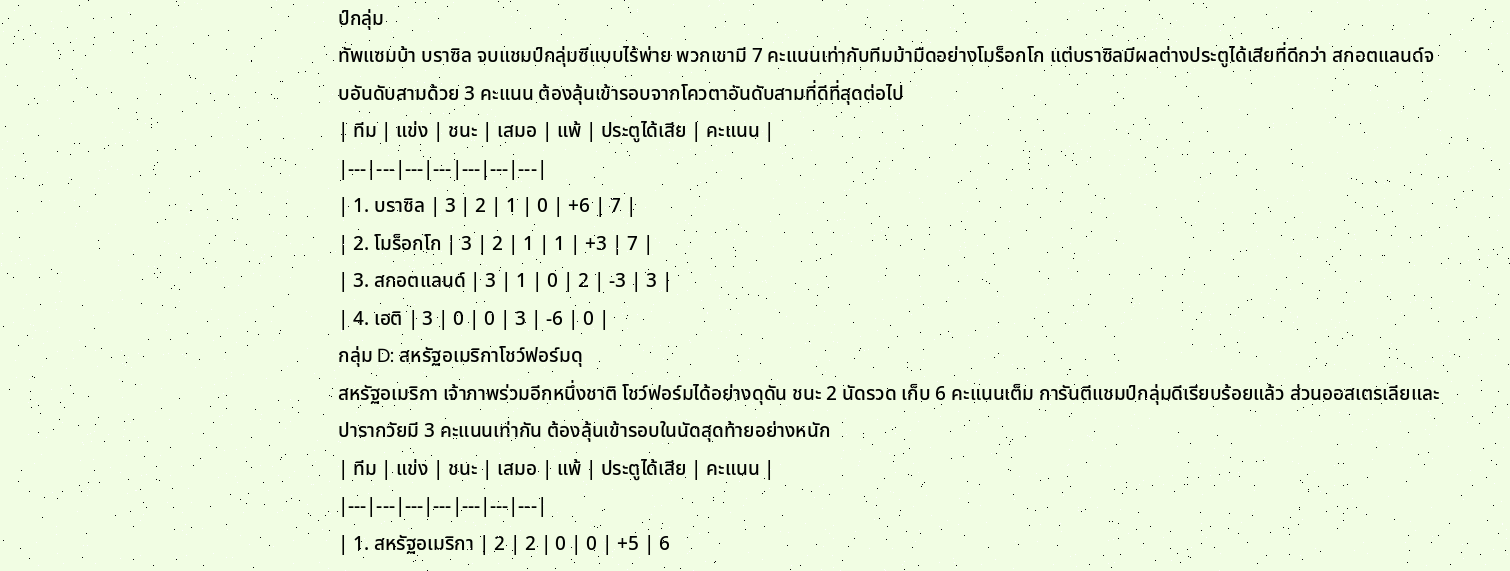ป์กลุ่ม
ทัพแซมบ้า บราซิล จบแชมป์กลุ่มซีแบบไร้พ่าย พวกเขามี 7 คะแนนเท่ากับทีมม้ามืดอย่างโมร็อกโก แต่บราซิลมีผลต่างประตูได้เสียที่ดีกว่า สกอตแลนด์จบอันดับสามด้วย 3 คะแนน ต้องลุ้นเข้ารอบจากโควตาอันดับสามที่ดีที่สุดต่อไป
| ทีม | แข่ง | ชนะ | เสมอ | แพ้ | ประตูได้เสีย | คะแนน |
|---|---|---|---|---|---|---|
| 1. บราซิล | 3 | 2 | 1 | 0 | +6 | 7 |
| 2. โมร็อกโก | 3 | 2 | 1 | 1 | +3 | 7 |
| 3. สกอตแลนด์ | 3 | 1 | 0 | 2 | -3 | 3 |
| 4. เฮติ | 3 | 0 | 0 | 3 | -6 | 0 |
กลุ่ม D: สหรัฐอเมริกาโชว์ฟอร์มดุ
สหรัฐอเมริกา เจ้าภาพร่วมอีกหนึ่งชาติ โชว์ฟอร์มได้อย่างดุดัน ชนะ 2 นัดรวด เก็บ 6 คะแนนเต็ม การันตีแชมป์กลุ่มดีเรียบร้อยแล้ว ส่วนออสเตรเลียและปารากวัยมี 3 คะแนนเท่ากัน ต้องลุ้นเข้ารอบในนัดสุดท้ายอย่างหนัก
| ทีม | แข่ง | ชนะ | เสมอ | แพ้ | ประตูได้เสีย | คะแนน |
|---|---|---|---|---|---|---|
| 1. สหรัฐอเมริกา | 2 | 2 | 0 | 0 | +5 | 6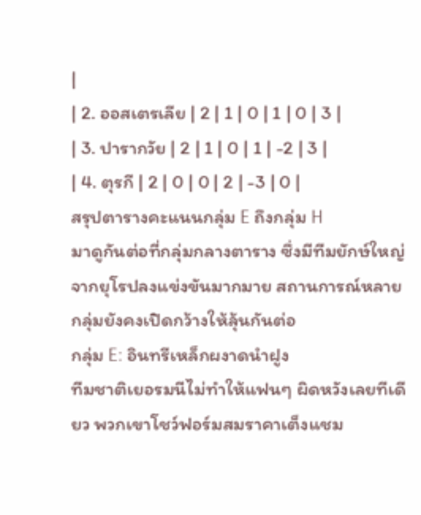|
| 2. ออสเตรเลีย | 2 | 1 | 0 | 1 | 0 | 3 |
| 3. ปารากวัย | 2 | 1 | 0 | 1 | -2 | 3 |
| 4. ตุรกี | 2 | 0 | 0 | 2 | -3 | 0 |
สรุปตารางคะแนนกลุ่ม E ถึงกลุ่ม H
มาดูกันต่อที่กลุ่มกลางตาราง ซึ่งมีทีมยักษ์ใหญ่จากยุโรปลงแข่งขันมากมาย สถานการณ์หลายกลุ่มยังคงเปิดกว้างให้ลุ้นกันต่อ
กลุ่ม E: อินทรีเหล็กผงาดนำฝูง
ทีมชาติเยอรมนีไม่ทำให้แฟนๆ ผิดหวังเลยทีเดียว พวกเขาโชว์ฟอร์มสมราคาเต็งแชม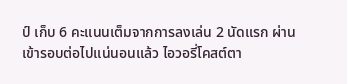ป์ เก็บ 6 คะแนนเต็มจากการลงเล่น 2 นัดแรก ผ่านเข้ารอบต่อไปแน่นอนแล้ว ไอวอรี่โคสต์ตา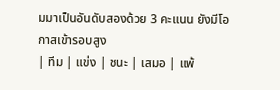มมาเป็นอันดับสองด้วย 3 คะแนน ยังมีโอกาสเข้ารอบสูง
| ทีม | แข่ง | ชนะ | เสมอ | แพ้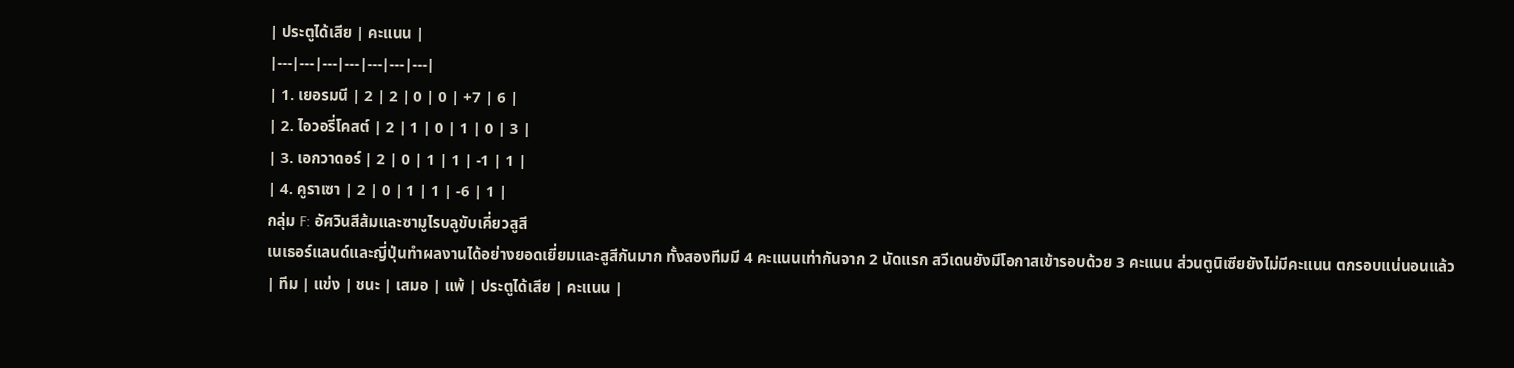| ประตูได้เสีย | คะแนน |
|---|---|---|---|---|---|---|
| 1. เยอรมนี | 2 | 2 | 0 | 0 | +7 | 6 |
| 2. ไอวอรี่โคสต์ | 2 | 1 | 0 | 1 | 0 | 3 |
| 3. เอกวาดอร์ | 2 | 0 | 1 | 1 | -1 | 1 |
| 4. คูราเซา | 2 | 0 | 1 | 1 | -6 | 1 |
กลุ่ม F: อัศวินสีส้มและซามูไรบลูขับเคี่ยวสูสี
เนเธอร์แลนด์และญี่ปุ่นทำผลงานได้อย่างยอดเยี่ยมและสูสีกันมาก ทั้งสองทีมมี 4 คะแนนเท่ากันจาก 2 นัดแรก สวีเดนยังมีโอกาสเข้ารอบด้วย 3 คะแนน ส่วนตูนิเซียยังไม่มีคะแนน ตกรอบแน่นอนแล้ว
| ทีม | แข่ง | ชนะ | เสมอ | แพ้ | ประตูได้เสีย | คะแนน |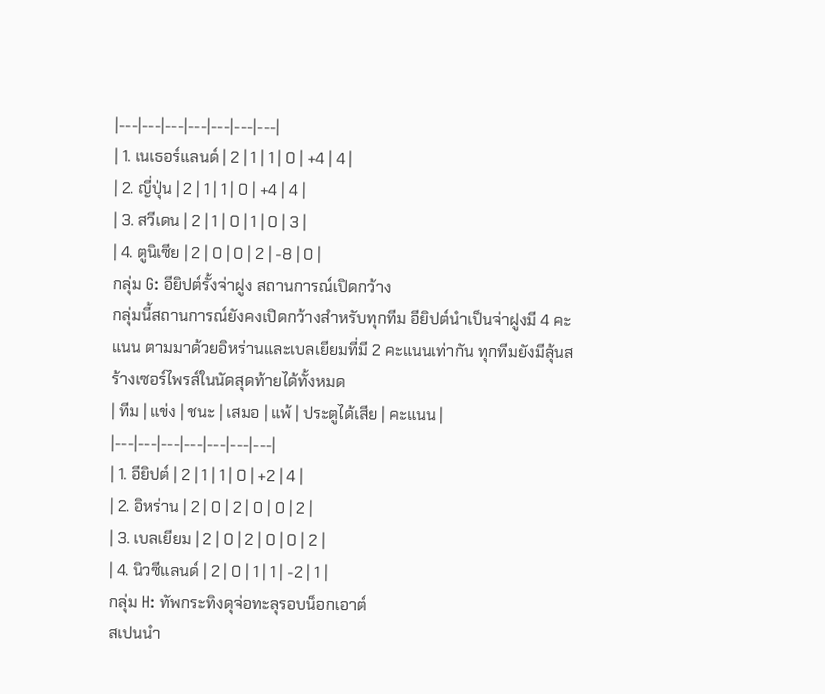|---|---|---|---|---|---|---|
| 1. เนเธอร์แลนด์ | 2 | 1 | 1 | 0 | +4 | 4 |
| 2. ญี่ปุ่น | 2 | 1 | 1 | 0 | +4 | 4 |
| 3. สวีเดน | 2 | 1 | 0 | 1 | 0 | 3 |
| 4. ตูนิเซีย | 2 | 0 | 0 | 2 | -8 | 0 |
กลุ่ม G: อียิปต์รั้งจ่าฝูง สถานการณ์เปิดกว้าง
กลุ่มนี้สถานการณ์ยังคงเปิดกว้างสำหรับทุกทีม อียิปต์นำเป็นจ่าฝูงมี 4 คะแนน ตามมาด้วยอิหร่านและเบลเยียมที่มี 2 คะแนนเท่ากัน ทุกทีมยังมีลุ้นสร้างเซอร์ไพรส์ในนัดสุดท้ายได้ทั้งหมด
| ทีม | แข่ง | ชนะ | เสมอ | แพ้ | ประตูได้เสีย | คะแนน |
|---|---|---|---|---|---|---|
| 1. อียิปต์ | 2 | 1 | 1 | 0 | +2 | 4 |
| 2. อิหร่าน | 2 | 0 | 2 | 0 | 0 | 2 |
| 3. เบลเยียม | 2 | 0 | 2 | 0 | 0 | 2 |
| 4. นิวซีแลนด์ | 2 | 0 | 1 | 1 | -2 | 1 |
กลุ่ม H: ทัพกระทิงดุจ่อทะลุรอบน็อกเอาต์
สเปนนำ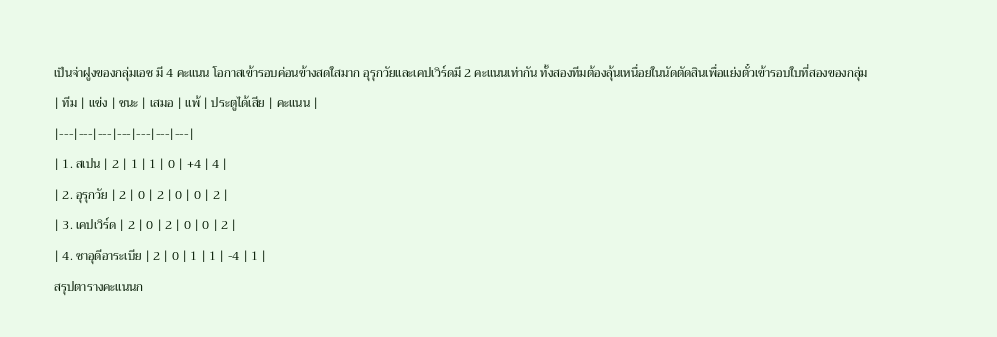เป็นจ่าฝูงของกลุ่มเอช มี 4 คะแนน โอกาสเข้ารอบค่อนข้างสดใสมาก อุรุกวัยและเคปเวิร์ดมี 2 คะแนนเท่ากัน ทั้งสองทีมต้องลุ้นเหนื่อยในนัดตัดสินเพื่อแย่งตั๋วเข้ารอบใบที่สองของกลุ่ม
| ทีม | แข่ง | ชนะ | เสมอ | แพ้ | ประตูได้เสีย | คะแนน |
|---|---|---|---|---|---|---|
| 1. สเปน | 2 | 1 | 1 | 0 | +4 | 4 |
| 2. อุรุกวัย | 2 | 0 | 2 | 0 | 0 | 2 |
| 3. เคปเวิร์ด | 2 | 0 | 2 | 0 | 0 | 2 |
| 4. ซาอุดีอาระเบีย | 2 | 0 | 1 | 1 | -4 | 1 |
สรุปตารางคะแนนก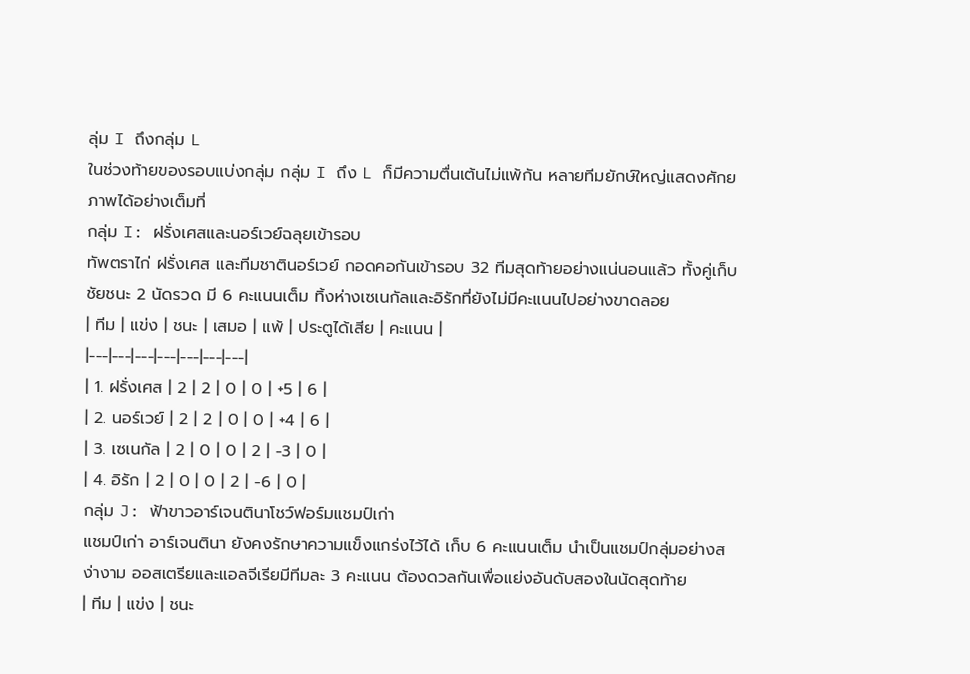ลุ่ม I ถึงกลุ่ม L
ในช่วงท้ายของรอบแบ่งกลุ่ม กลุ่ม I ถึง L ก็มีความตื่นเต้นไม่แพ้กัน หลายทีมยักษ์ใหญ่แสดงศักยภาพได้อย่างเต็มที่
กลุ่ม I: ฝรั่งเศสและนอร์เวย์ฉลุยเข้ารอบ
ทัพตราไก่ ฝรั่งเศส และทีมชาตินอร์เวย์ กอดคอกันเข้ารอบ 32 ทีมสุดท้ายอย่างแน่นอนแล้ว ทั้งคู่เก็บชัยชนะ 2 นัดรวด มี 6 คะแนนเต็ม ทิ้งห่างเซเนกัลและอิรักที่ยังไม่มีคะแนนไปอย่างขาดลอย
| ทีม | แข่ง | ชนะ | เสมอ | แพ้ | ประตูได้เสีย | คะแนน |
|---|---|---|---|---|---|---|
| 1. ฝรั่งเศส | 2 | 2 | 0 | 0 | +5 | 6 |
| 2. นอร์เวย์ | 2 | 2 | 0 | 0 | +4 | 6 |
| 3. เซเนกัล | 2 | 0 | 0 | 2 | -3 | 0 |
| 4. อิรัก | 2 | 0 | 0 | 2 | -6 | 0 |
กลุ่ม J: ฟ้าขาวอาร์เจนตินาโชว์ฟอร์มแชมป์เก่า
แชมป์เก่า อาร์เจนตินา ยังคงรักษาความแข็งแกร่งไว้ได้ เก็บ 6 คะแนนเต็ม นำเป็นแชมป์กลุ่มอย่างสง่างาม ออสเตรียและแอลจีเรียมีทีมละ 3 คะแนน ต้องดวลกันเพื่อแย่งอันดับสองในนัดสุดท้าย
| ทีม | แข่ง | ชนะ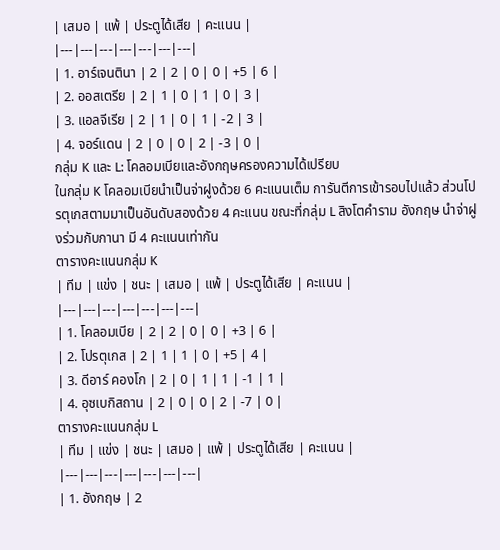| เสมอ | แพ้ | ประตูได้เสีย | คะแนน |
|---|---|---|---|---|---|---|
| 1. อาร์เจนตินา | 2 | 2 | 0 | 0 | +5 | 6 |
| 2. ออสเตรีย | 2 | 1 | 0 | 1 | 0 | 3 |
| 3. แอลจีเรีย | 2 | 1 | 0 | 1 | -2 | 3 |
| 4. จอร์แดน | 2 | 0 | 0 | 2 | -3 | 0 |
กลุ่ม K และ L: โคลอมเบียและอังกฤษครองความได้เปรียบ
ในกลุ่ม K โคลอมเบียนำเป็นจ่าฝูงด้วย 6 คะแนนเต็ม การันตีการเข้ารอบไปแล้ว ส่วนโปรตุเกสตามมาเป็นอันดับสองด้วย 4 คะแนน ขณะที่กลุ่ม L สิงโตคำราม อังกฤษ นำจ่าฝูงร่วมกับกานา มี 4 คะแนนเท่ากัน
ตารางคะแนนกลุ่ม K
| ทีม | แข่ง | ชนะ | เสมอ | แพ้ | ประตูได้เสีย | คะแนน |
|---|---|---|---|---|---|---|
| 1. โคลอมเบีย | 2 | 2 | 0 | 0 | +3 | 6 |
| 2. โปรตุเกส | 2 | 1 | 1 | 0 | +5 | 4 |
| 3. ดีอาร์ คองโก | 2 | 0 | 1 | 1 | -1 | 1 |
| 4. อุซเบกิสถาน | 2 | 0 | 0 | 2 | -7 | 0 |
ตารางคะแนนกลุ่ม L
| ทีม | แข่ง | ชนะ | เสมอ | แพ้ | ประตูได้เสีย | คะแนน |
|---|---|---|---|---|---|---|
| 1. อังกฤษ | 2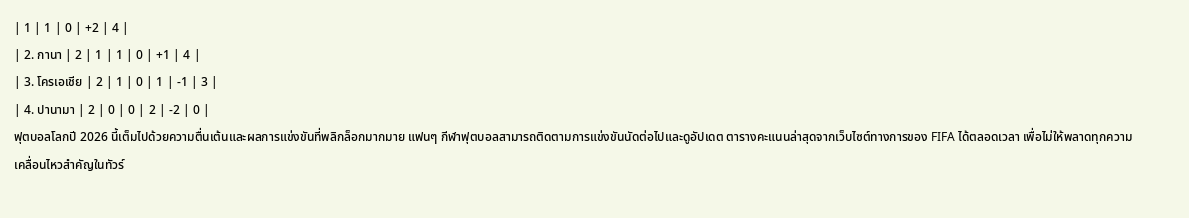| 1 | 1 | 0 | +2 | 4 |
| 2. กานา | 2 | 1 | 1 | 0 | +1 | 4 |
| 3. โครเอเชีย | 2 | 1 | 0 | 1 | -1 | 3 |
| 4. ปานามา | 2 | 0 | 0 | 2 | -2 | 0 |
ฟุตบอลโลกปี 2026 นี้เต็มไปด้วยความตื่นเต้นและผลการแข่งขันที่พลิกล็อกมากมาย แฟนๆ กีฬาฟุตบอลสามารถติดตามการแข่งขันนัดต่อไปและดูอัปเดต ตารางคะแนนล่าสุดจากเว็บไซต์ทางการของ FIFA ได้ตลอดเวลา เพื่อไม่ให้พลาดทุกความเคลื่อนไหวสำคัญในทัวร์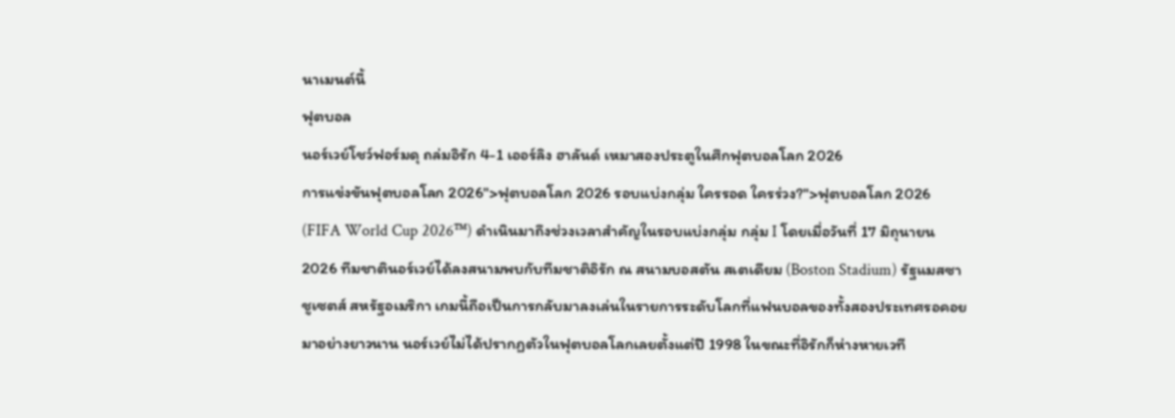นาเมนต์นี้
ฟุตบอล
นอร์เวย์โชว์ฟอร์มดุ ถล่มอิรัก 4-1 เออร์ลิง ฮาลันด์ เหมาสองประตูในศึกฟุตบอลโลก 2026
การแข่งขันฟุตบอลโลก 2026">ฟุตบอลโลก 2026 รอบแบ่งกลุ่ม ใครรอด ใครร่วง?">ฟุตบอลโลก 2026 (FIFA World Cup 2026™) ดำเนินมาถึงช่วงเวลาสำคัญในรอบแบ่งกลุ่ม กลุ่ม I โดยเมื่อวันที่ 17 มิถุนายน 2026 ทีมชาตินอร์เวย์ได้ลงสนามพบกับทีมชาติอิรัก ณ สนามบอสตัน สเตเดียม (Boston Stadium) รัฐแมสซาชูเซตส์ สหรัฐอเมริกา เกมนี้ถือเป็นการกลับมาลงเล่นในรายการระดับโลกที่แฟนบอลของทั้งสองประเทศรอคอยมาอย่างยาวนาน นอร์เวย์ไม่ได้ปรากฏตัวในฟุตบอลโลกเลยตั้งแต่ปี 1998 ในขณะที่อิรักก็ห่างหายเวที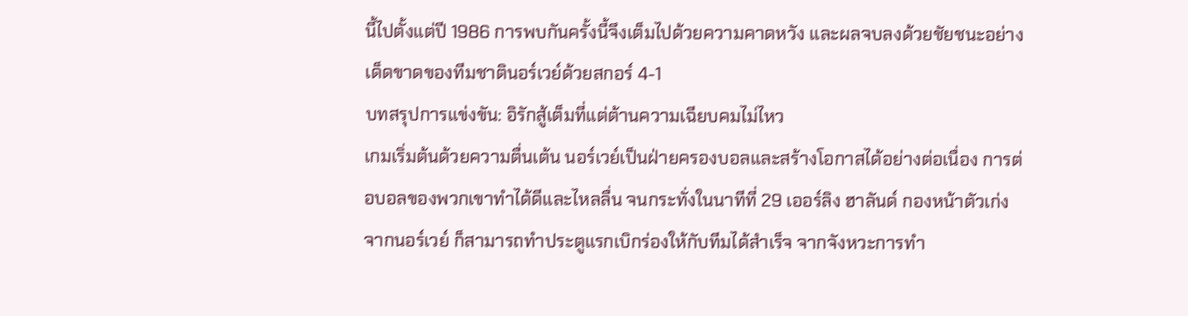นี้ไปตั้งแต่ปี 1986 การพบกันครั้งนี้จึงเต็มไปด้วยความคาดหวัง และผลจบลงด้วยชัยชนะอย่างเด็ดขาดของทีมชาตินอร์เวย์ด้วยสกอร์ 4-1
บทสรุปการแข่งขัน: อิรักสู้เต็มที่แต่ต้านความเฉียบคมไม่ไหว
เกมเริ่มต้นด้วยความตื่นเต้น นอร์เวย์เป็นฝ่ายครองบอลและสร้างโอกาสได้อย่างต่อเนื่อง การต่อบอลของพวกเขาทำได้ดีและไหลลื่น จนกระทั่งในนาทีที่ 29 เออร์ลิง ฮาลันด์ กองหน้าตัวเก่งจากนอร์เวย์ ก็สามารถทำประตูแรกเบิกร่องให้กับทีมได้สำเร็จ จากจังหวะการทำ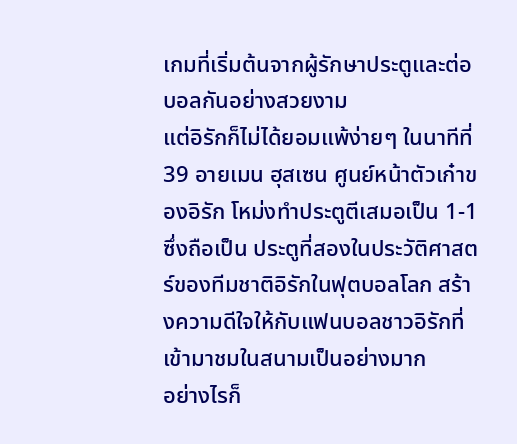เกมที่เริ่มต้นจากผู้รักษาประตูและต่อบอลกันอย่างสวยงาม
แต่อิรักก็ไม่ได้ยอมแพ้ง่ายๆ ในนาทีที่ 39 อายเมน ฮุสเซน ศูนย์หน้าตัวเก๋าของอิรัก โหม่งทำประตูตีเสมอเป็น 1-1 ซึ่งถือเป็น ประตูที่สองในประวัติศาสตร์ของทีมชาติอิรักในฟุตบอลโลก สร้างความดีใจให้กับแฟนบอลชาวอิรักที่เข้ามาชมในสนามเป็นอย่างมาก
อย่างไรก็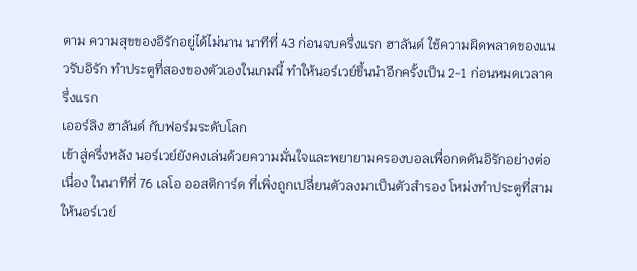ตาม ความสุขของอิรักอยู่ได้ไม่นาน นาทีที่ 43 ก่อนจบครึ่งแรก ฮาลันด์ ใช้ความผิดพลาดของแนวรับอิรัก ทำประตูที่สองของตัวเองในเกมนี้ ทำให้นอร์เวย์ขึ้นนำอีกครั้งเป็น 2-1 ก่อนหมดเวลาครึ่งแรก
เออร์ลิง ฮาลันด์ กับฟอร์มระดับโลก
เข้าสู่ครึ่งหลัง นอร์เวย์ยังคงเล่นด้วยความมั่นใจและพยายามครองบอลเพื่อกดดันอิรักอย่างต่อเนื่อง ในนาทีที่ 76 เลโอ ออสติการ์ด ที่เพิ่งถูกเปลี่ยนตัวลงมาเป็นตัวสำรอง โหม่งทำประตูที่สามให้นอร์เวย์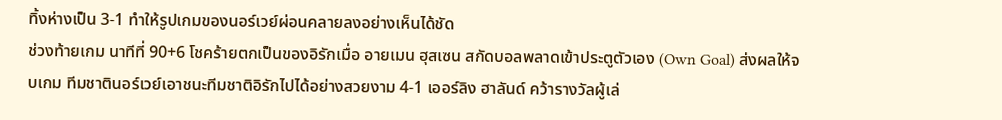ทิ้งห่างเป็น 3-1 ทำให้รูปเกมของนอร์เวย์ผ่อนคลายลงอย่างเห็นได้ชัด
ช่วงท้ายเกม นาทีที่ 90+6 โชคร้ายตกเป็นของอิรักเมื่อ อายเมน ฮุสเซน สกัดบอลพลาดเข้าประตูตัวเอง (Own Goal) ส่งผลให้จบเกม ทีมชาตินอร์เวย์เอาชนะทีมชาติอิรักไปได้อย่างสวยงาม 4-1 เออร์ลิง ฮาลันด์ คว้ารางวัลผู้เล่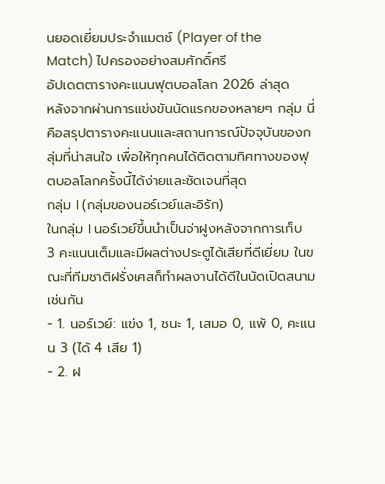นยอดเยี่ยมประจำแมตช์ (Player of the Match) ไปครองอย่างสมศักดิ์ศรี
อัปเดตตารางคะแนนฟุตบอลโลก 2026 ล่าสุด
หลังจากผ่านการแข่งขันนัดแรกของหลายๆ กลุ่ม นี่คือสรุปตารางคะแนนและสถานการณ์ปัจจุบันของกลุ่มที่น่าสนใจ เพื่อให้ทุกคนได้ติดตามทิศทางของฟุตบอลโลกครั้งนี้ได้ง่ายและชัดเจนที่สุด
กลุ่ม I (กลุ่มของนอร์เวย์และอิรัก)
ในกลุ่ม I นอร์เวย์ขึ้นนำเป็นจ่าฝูงหลังจากการเก็บ 3 คะแนนเต็มและมีผลต่างประตูได้เสียที่ดีเยี่ยม ในขณะที่ทีมชาติฝรั่งเศสก็ทำผลงานได้ดีในนัดเปิดสนามเช่นกัน
- 1. นอร์เวย์: แข่ง 1, ชนะ 1, เสมอ 0, แพ้ 0, คะแนน 3 (ได้ 4 เสีย 1)
- 2. ฝ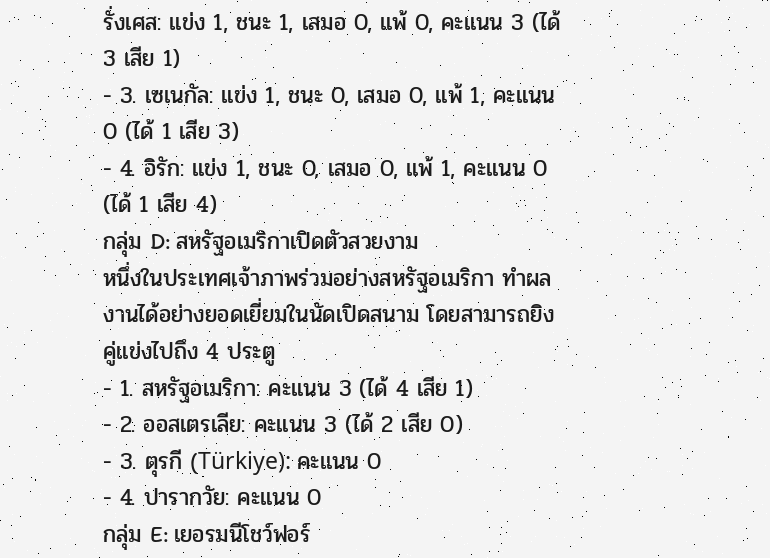รั่งเศส: แข่ง 1, ชนะ 1, เสมอ 0, แพ้ 0, คะแนน 3 (ได้ 3 เสีย 1)
- 3. เซเนกัล: แข่ง 1, ชนะ 0, เสมอ 0, แพ้ 1, คะแนน 0 (ได้ 1 เสีย 3)
- 4. อิรัก: แข่ง 1, ชนะ 0, เสมอ 0, แพ้ 1, คะแนน 0 (ได้ 1 เสีย 4)
กลุ่ม D: สหรัฐอเมริกาเปิดตัวสวยงาม
หนึ่งในประเทศเจ้าภาพร่วมอย่างสหรัฐอเมริกา ทำผลงานได้อย่างยอดเยี่ยมในนัดเปิดสนาม โดยสามารถยิงคู่แข่งไปถึง 4 ประตู
- 1. สหรัฐอเมริกา: คะแนน 3 (ได้ 4 เสีย 1)
- 2. ออสเตรเลีย: คะแนน 3 (ได้ 2 เสีย 0)
- 3. ตุรกี (Türkiye): คะแนน 0
- 4. ปารากวัย: คะแนน 0
กลุ่ม E: เยอรมนีโชว์ฟอร์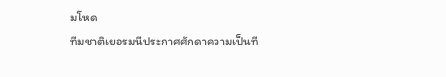มโหด
ทีมชาติเยอรมนีประกาศศักดาความเป็นที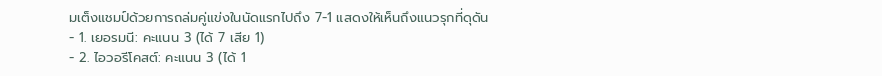มเต็งแชมป์ด้วยการถล่มคู่แข่งในนัดแรกไปถึง 7-1 แสดงให้เห็นถึงแนวรุกที่ดุดัน
- 1. เยอรมนี: คะแนน 3 (ได้ 7 เสีย 1)
- 2. ไอวอรีโคสต์: คะแนน 3 (ได้ 1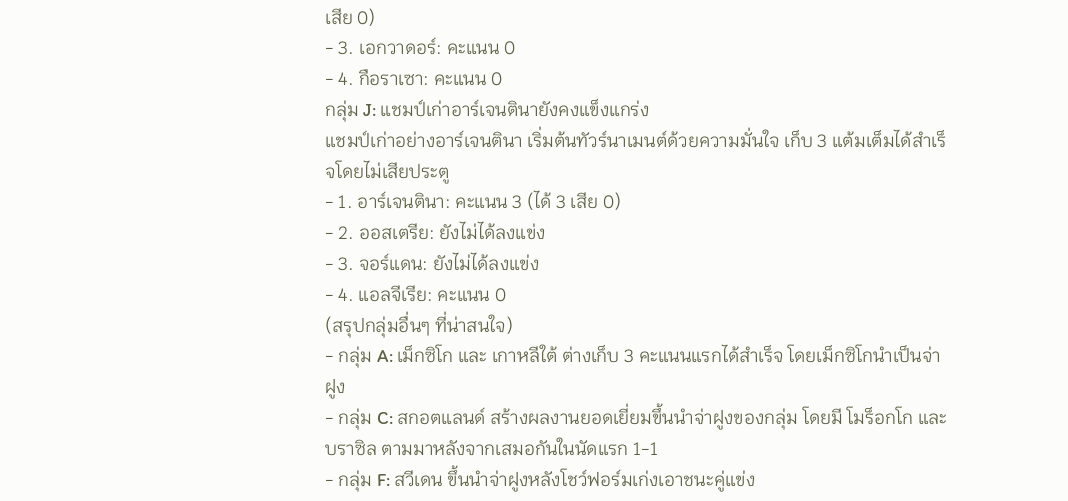เสีย 0)
- 3. เอกวาดอร์: คะแนน 0
- 4. กือราเซา: คะแนน 0
กลุ่ม J: แชมป์เก่าอาร์เจนตินายังคงแข็งแกร่ง
แชมป์เก่าอย่างอาร์เจนตินา เริ่มต้นทัวร์นาเมนต์ด้วยความมั่นใจ เก็บ 3 แต้มเต็มได้สำเร็จโดยไม่เสียประตู
- 1. อาร์เจนตินา: คะแนน 3 (ได้ 3 เสีย 0)
- 2. ออสเตรีย: ยังไม่ได้ลงแข่ง
- 3. จอร์แดน: ยังไม่ได้ลงแข่ง
- 4. แอลจีเรีย: คะแนน 0
(สรุปกลุ่มอื่นๆ ที่น่าสนใจ)
- กลุ่ม A: เม็กซิโก และ เกาหลีใต้ ต่างเก็บ 3 คะแนนแรกได้สำเร็จ โดยเม็กซิโกนำเป็นจ่าฝูง
- กลุ่ม C: สกอตแลนด์ สร้างผลงานยอดเยี่ยมขึ้นนำจ่าฝูงของกลุ่ม โดยมี โมร็อกโก และ บราซิล ตามมาหลังจากเสมอกันในนัดแรก 1-1
- กลุ่ม F: สวีเดน ขึ้นนำจ่าฝูงหลังโชว์ฟอร์มเก่งเอาชนะคู่แข่ง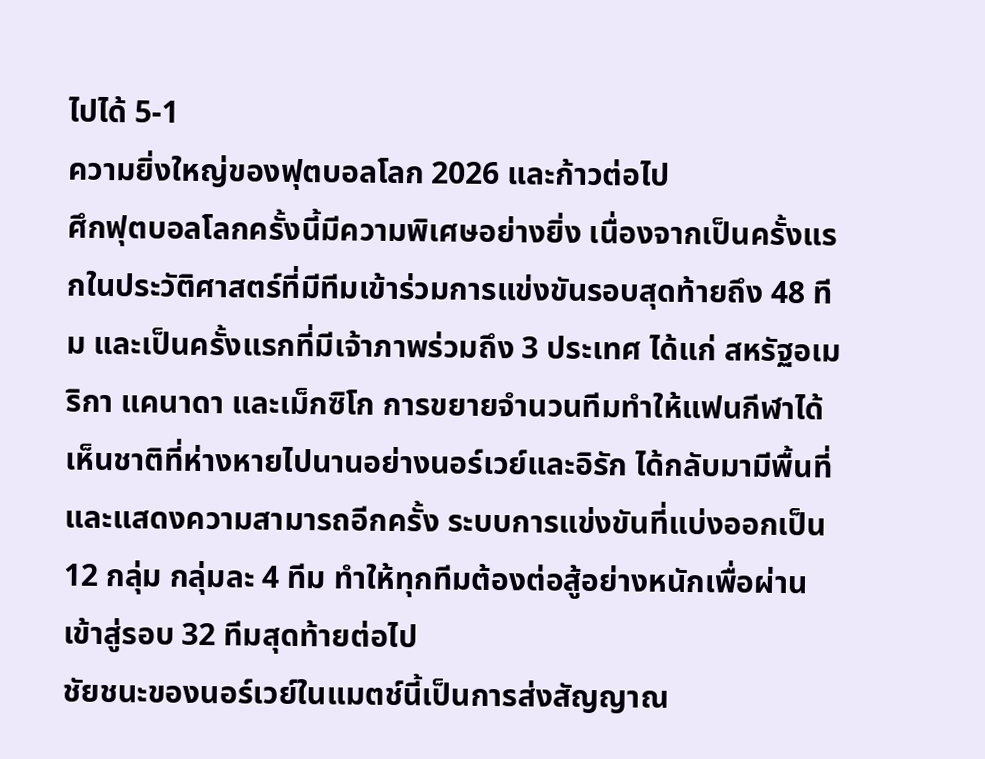ไปได้ 5-1
ความยิ่งใหญ่ของฟุตบอลโลก 2026 และก้าวต่อไป
ศึกฟุตบอลโลกครั้งนี้มีความพิเศษอย่างยิ่ง เนื่องจากเป็นครั้งแรกในประวัติศาสตร์ที่มีทีมเข้าร่วมการแข่งขันรอบสุดท้ายถึง 48 ทีม และเป็นครั้งแรกที่มีเจ้าภาพร่วมถึง 3 ประเทศ ได้แก่ สหรัฐอเมริกา แคนาดา และเม็กซิโก การขยายจำนวนทีมทำให้แฟนกีฬาได้เห็นชาติที่ห่างหายไปนานอย่างนอร์เวย์และอิรัก ได้กลับมามีพื้นที่และแสดงความสามารถอีกครั้ง ระบบการแข่งขันที่แบ่งออกเป็น 12 กลุ่ม กลุ่มละ 4 ทีม ทำให้ทุกทีมต้องต่อสู้อย่างหนักเพื่อผ่านเข้าสู่รอบ 32 ทีมสุดท้ายต่อไป
ชัยชนะของนอร์เวย์ในแมตช์นี้เป็นการส่งสัญญาณ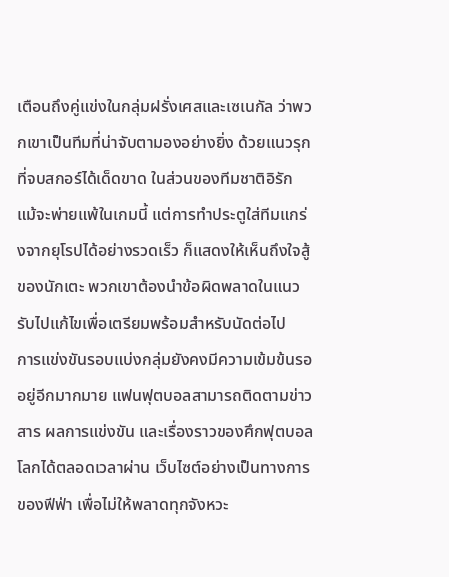เตือนถึงคู่แข่งในกลุ่มฝรั่งเศสและเซเนกัล ว่าพวกเขาเป็นทีมที่น่าจับตามองอย่างยิ่ง ด้วยแนวรุกที่จบสกอร์ได้เด็ดขาด ในส่วนของทีมชาติอิรัก แม้จะพ่ายแพ้ในเกมนี้ แต่การทำประตูใส่ทีมแกร่งจากยุโรปได้อย่างรวดเร็ว ก็แสดงให้เห็นถึงใจสู้ของนักเตะ พวกเขาต้องนำข้อผิดพลาดในแนวรับไปแก้ไขเพื่อเตรียมพร้อมสำหรับนัดต่อไป
การแข่งขันรอบแบ่งกลุ่มยังคงมีความเข้มข้นรออยู่อีกมากมาย แฟนฟุตบอลสามารถติดตามข่าวสาร ผลการแข่งขัน และเรื่องราวของศึกฟุตบอลโลกได้ตลอดเวลาผ่าน เว็บไซต์อย่างเป็นทางการของฟีฟ่า เพื่อไม่ให้พลาดทุกจังหวะ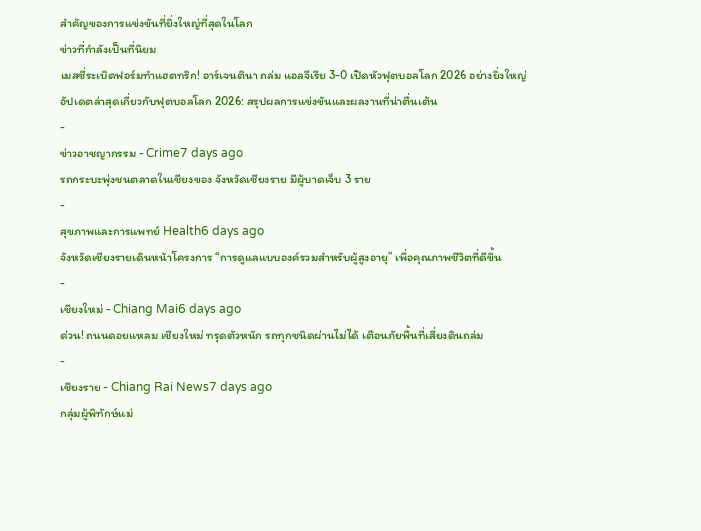สำคัญของการแข่งขันที่ยิ่งใหญ่ที่สุดในโลก
ข่าวที่กำลังเป็นที่นิยม
เมสซี่ระเบิดฟอร์มทำแฮตทริก! อาร์เจนตินา ถล่ม แอลจีเรีย 3-0 เปิดหัวฟุตบอลโลก 2026 อย่างยิ่งใหญ่
อัปเดตล่าสุดเกี่ยวกับฟุตบอลโลก 2026: สรุปผลการแข่งขันและผลงานที่น่าตื่นเต้น
-
ข่าวอาชญากรรม - Crime7 days ago
รถกระบะพุ่งชนตลาดในเชียงของ จังหวัดเชียงราย มีผู้บาดเจ็บ 3 ราย
-
สุขภาพและการแพทย์ Health6 days ago
จังหวัดเชียงรายเดินหน้าโครงการ “การดูแลแบบองค์รวมสำหรับผู้สูงอายุ” เพื่อคุณภาพชีวิตที่ดีขึ้น
-
เชียงใหม่ - Chiang Mai6 days ago
ด่วน! ถนนดอยแหลม เชียงใหม่ ทรุดตัวหนัก รถทุกชนิดผ่านไม่ได้ เตือนภัยพื้นที่เสี่ยงดินถล่ม
-
เชียงราย - Chiang Rai News7 days ago
กลุ่มผู้พิทักษ์แม่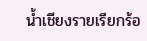น้ำเชียงรายเรียกร้อ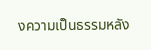งความเป็นธรรมหลัง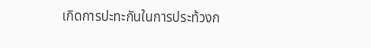เกิดการปะทะกันในการประท้วงก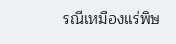รณีเหมืองแร่พิษ